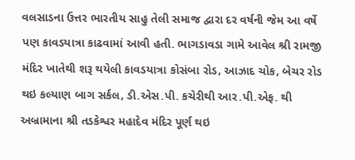વલસાડના ઉત્તર ભારતીય સાહુ તેલી સમાજ દ્વારા દર વર્ષની જેમ આ વર્ષે પણ કાવડયાત્રા કાઢવામાં આવી હતી. ભાગડાવડા ગામે આવેલ શ્રી રામજી મંદિર ખાતેથી શરૂ થયેલી કાવડયાત્રા કોસંબા રોડ, આઝાદ ચોક, બેચર રોડ થઇ કલ્યાણ બાગ સર્કલ, ડી.એસ.પી. કચેરીથી આર.પી.એફ. થી અબ્રામાના શ્રી તડકેશ્વર મહાદેવ મંદિર પૂર્ણ થઇ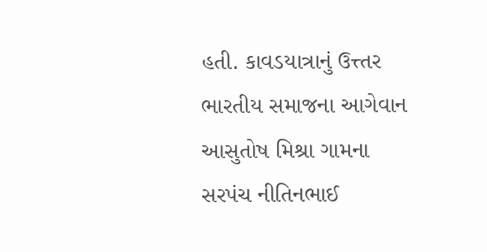હતી. કાવડયાત્રાનું ઉત્ત્તર ભારતીય સમાજના આગેવાન આસુતોષ મિશ્રા ગામના સરપંચ નીતિનભાઈ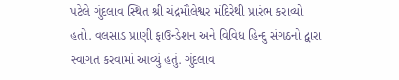પટેલે ગુંદલાવ સ્થિત શ્રી ચંદ્રમૌલેશ્વર મંદિરેથી પ્રારંભ કરાવ્યો હતો. વલસાડ પ્રાણી ફાઉન્ડેશન અને વિવિધ હિન્દુ સંગઠનો દ્વારા સ્વાગત કરવામાં આવ્યું હતું. ગુંદલાવ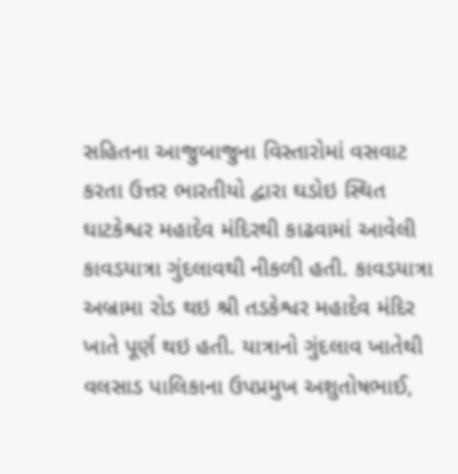સહિતના આજુબાજુના વિસ્તારોમાં વસવાટ કરતા ઉત્તર ભારતીયો દ્વારા ઘડોઇ સ્થિત ઘાટકેશ્વર મહાદેવ મંદિરથી કાઢવામાં આવેલી કાવડયાત્રા ગુંદલાવથી નીકળી હતી. કાવડયાત્રા અબ્રામા રોડ થઇ શ્રી તડકેશ્વર મહાદેવ મંદિર ખાતે પૂર્ણ થઇ હતી. યાત્રાનો ગુંદલાવ ખાતેથી વલસાડ પાલિકાના ઉપપ્રમુખ અશુતોષભાઈ,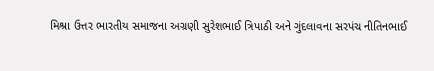મિશ્રા ઉત્તર ભારતીય સમાજના અગ્રણી સુરેશભાઈ ત્રિપાઠી અને ગુંદલાવના સરપંચ નીતિનભાઈ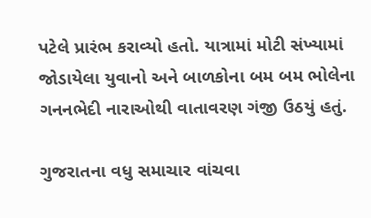પટેલે પ્રારંભ કરાવ્યો હતો. યાત્રામાં મોટી સંખ્યામાં જોડાયેલા યુવાનો અને બાળકોના બમ બમ ભોલેના ગનનભેદી નારાઓથી વાતાવરણ ગંજી ઉઠયું હતું.

ગુજરાતના વધુ સમાચાર વાંચવા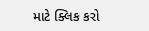માટે ક્લિક કરો